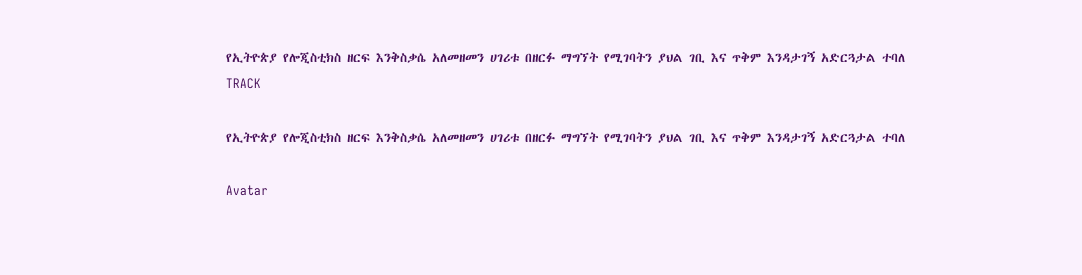የኢትዮጵያ የሎጂስቲክስ ዘርፍ እንቅስቃሴ አለመዘመን ሀገሪቱ በዘርፉ ማግኘት የሚገባትን ያህል ገቢ እና ጥቅም እንዳታገኝ አድርጓታል ተባለ
TRACK

የኢትዮጵያ የሎጂስቲክስ ዘርፍ እንቅስቃሴ አለመዘመን ሀገሪቱ በዘርፉ ማግኘት የሚገባትን ያህል ገቢ እና ጥቅም እንዳታገኝ አድርጓታል ተባለ

Avatar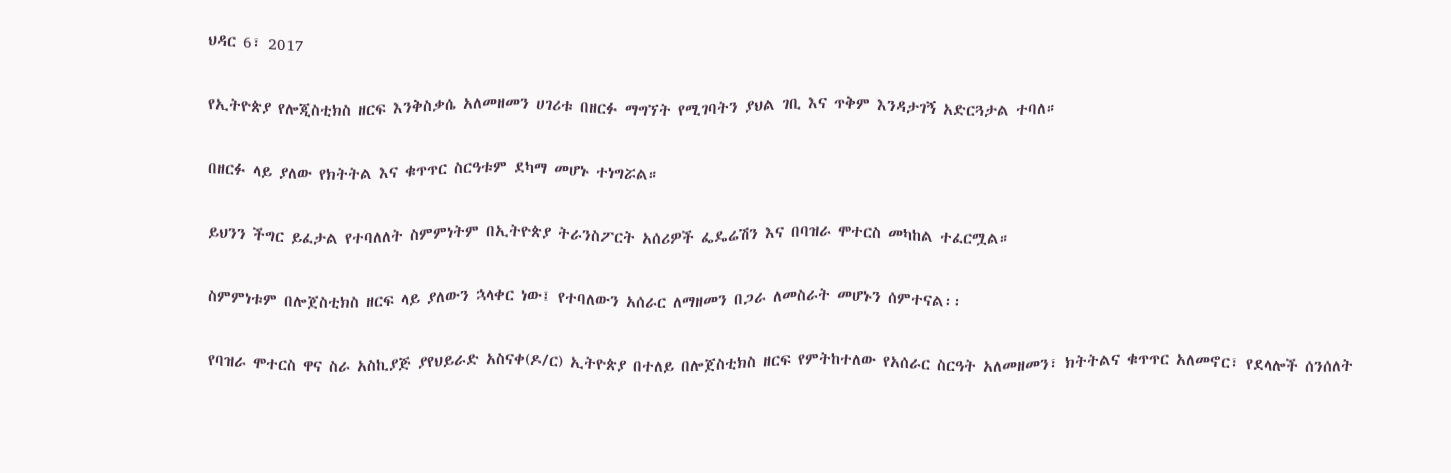ህዳር 6፣ 2017

የኢትዮጵያ የሎጂስቲክስ ዘርፍ እንቅስቃሴ አለመዘመን ሀገሪቱ በዘርፉ ማግኘት የሚገባትን ያህል ገቢ እና ጥቅም እንዳታገኝ አድርጓታል ተባለ።

በዘርፉ ላይ ያለው የክትትል እና ቁጥጥር ስርዓቱም ደካማ መሆኑ ተነግሯል።

ይህንን ችግር ይፈታል የተባለለት ስምምነትም በኢትዮጵያ ትራንስፖርት አሰሪዎች ፌዴሬሽን እና በባዝራ ሞተርስ መካከል ተፈርሟል።

ስምምነቱም በሎጀስቲክስ ዘርፍ ላይ ያለውን ኋላቀር ነው፤ የተባለውን አሰራር ለማዘመን በጋራ ለመስራት መሆኑን ሰምተናል፡፡

የባዝራ ሞተርስ ዋና ስራ አስኪያጅ ያየህይራድ አስናቀ(ዶ/ር) ኢትዮጵያ በተለይ በሎጀስቲክስ ዘርፍ የምትከተለው የአሰራር ስርዓት አለመዘመን፣ ክትትልና ቁጥጥር አለመኖር፣ የደላሎች ሰንሰለት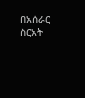በአሰራር ስርአት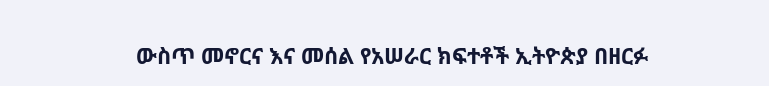ውስጥ መኖርና እና መሰል የአሠራር ክፍተቶች ኢትዮጵያ በዘርፉ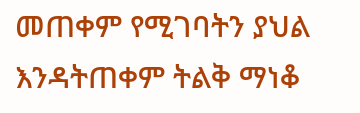መጠቀም የሚገባትን ያህል እንዳትጠቀም ትልቅ ማነቆ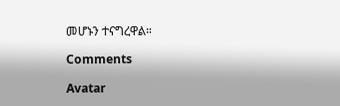መሆኑን ተናግረዋል።

Comments

Avatar